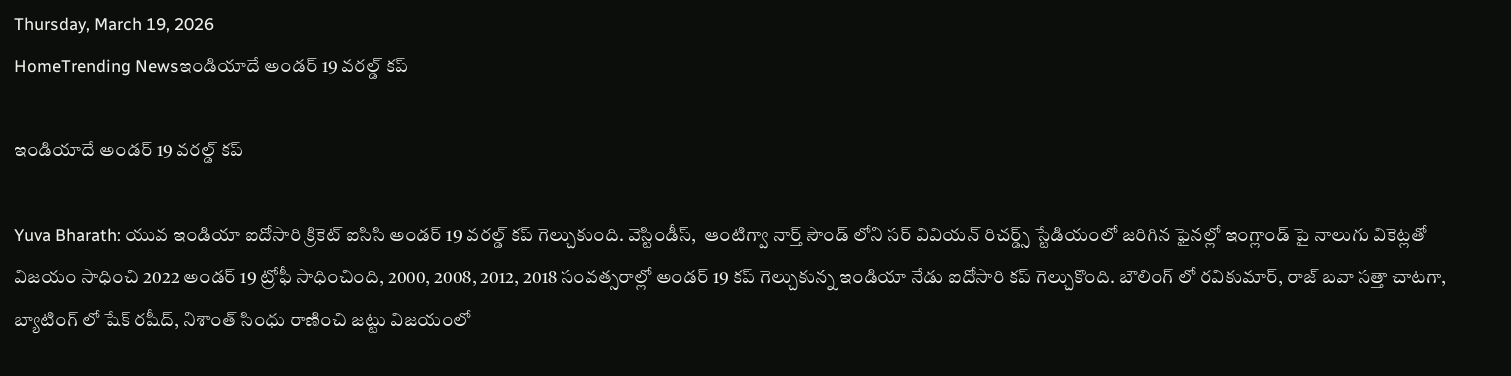Thursday, March 19, 2026
HomeTrending Newsఇండియాదే అండర్ 19 వరల్డ్ కప్

ఇండియాదే అండర్ 19 వరల్డ్ కప్

Yuva Bharath: యువ ఇండియా ఐదోసారి క్రికెట్ ఐసిసి అండర్ 19 వరల్డ్ కప్ గెల్చుకుంది. వెస్టిండీస్,  ఆంటిగ్వా నార్త్ సౌండ్ లోని సర్ వివియన్ రిచర్డ్స్ స్టేడియంలో జరిగిన ఫైనల్లో ఇంగ్లాండ్ పై నాలుగు వికెట్లతో విజయం సాధించి 2022 అండర్ 19 ట్రోఫీ సాధించింది, 2000, 2008, 2012, 2018 సంవత్సరాల్లో అండర్ 19 కప్ గెల్చుకున్న ఇండియా నేడు ఐదోసారి కప్ గెల్చుకొంది. బౌలింగ్ లో రవికుమార్, రాజ్ బవా సత్తా చాటగా, బ్యాటింగ్ లో షేక్ రషీద్, నిశాంత్ సింధు రాణించి జట్టు విజయంలో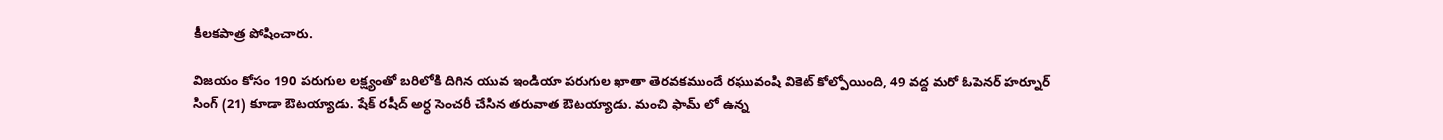కీలకపాత్ర పోషించారు.

విజయం కోసం 190 పరుగుల లక్ష్యంతో బరిలోకి దిగిన యువ ఇండియా పరుగుల ఖాతా తెరవకముందే రఘువంషి వికెట్ కోల్పోయింది, 49 వద్ద మరో ఓపెనర్ హర్నూర్ సింగ్ (21) కూడా ఔటయ్యాడు. షేక్ రషీద్ అర్ధ సెంచరీ చేసిన తరువాత ఔటయ్యాడు. మంచి ఫామ్ లో ఉన్న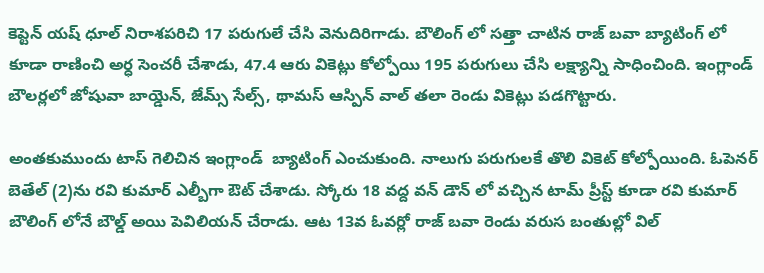కెప్టెన్ యష్ ధూల్ నిరాశపరిచి 17 పరుగులే చేసి వెనుదిరిగాడు. బౌలింగ్ లో సత్తా చాటిన రాజ్ బవా బ్యాటింగ్ లో కూడా రాణించి అర్ధ సెంచరీ చేశాడు, 47.4 ఆరు వికెట్లు కోల్పోయి 195 పరుగులు చేసి లక్ష్యాన్ని సాధించింది. ఇంగ్లాండ్ బౌలర్లలో జోషువా బాయ్డెన్, జేమ్స్ సేల్స్, థామస్ ఆస్పిన్ వాల్ తలా రెండు వికెట్లు పడగొట్టారు.

అంతకుముందు టాస్ గెలిచిన ఇంగ్లాండ్  బ్యాటింగ్ ఎంచుకుంది. నాలుగు పరుగులకే తొలి వికెట్ కోల్పోయింది. ఓపెనర్ బెతేల్ (2)ను రవి కుమార్ ఎల్బీగా ఔట్ చేశాడు. స్కోరు 18 వద్ద వన్ డౌన్ లో వచ్చిన టామ్ ప్రీస్ట్ కూడా రవి కుమార్ బౌలింగ్ లోనే బౌల్డ్ అయి పెవిలియన్ చేరాడు. ఆట 13వ ఓవర్లో రాజ్ బవా రెండు వరుస బంతుల్లో విల్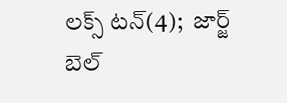లక్స్ టన్(4);  జార్జ్ బెల్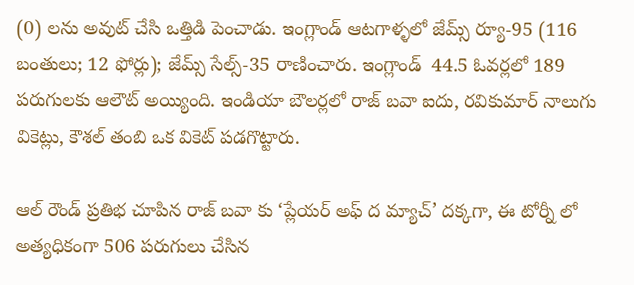(0) లను అవుట్ చేసి ఒత్తిడి పెంచాడు. ఇంగ్లాండ్ ఆటగాళ్ళలో జేమ్స్ ర్యూ-95 (116 బంతులు; 12 ఫోర్లు); జేమ్స్ సేల్స్-35 రాణించారు. ఇంగ్లాండ్  44.5 ఓవర్లలో 189 పరుగులకు ఆలౌట్ అయ్యింది. ఇండియా బౌలర్లలో రాజ్ బవా ఐదు, రవికుమార్ నాలుగు వికెట్లు, కౌశల్ తంబి ఒక వికెట్ పడగొట్టారు.

ఆల్ రౌండ్ ప్రతిభ చూపిన రాజ్ బవా కు ‘ప్లేయర్ అఫ్ ద మ్యాచ్’ దక్కగా, ఈ టోర్నీ లో అత్యధికంగా 506 పరుగులు చేసిన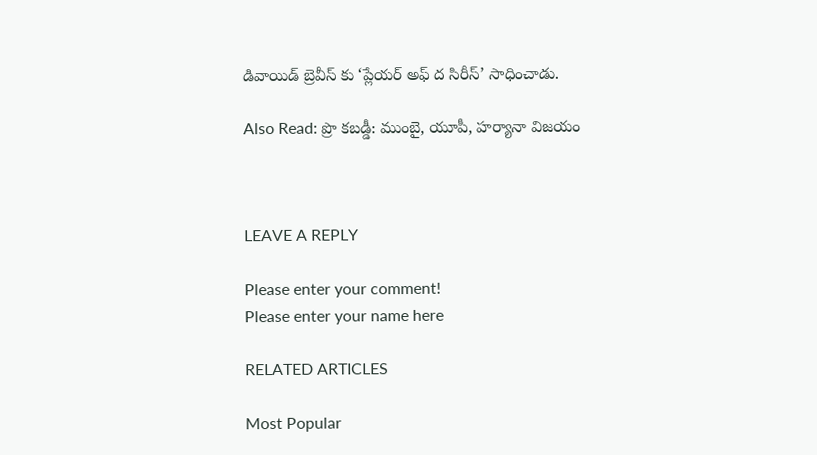డివాయిడ్ బ్రెవీస్ కు ‘ప్లేయర్ అఫ్ ద సిరీస్’ సాధించాడు.

Also Read: ప్రొ కబడ్డీ: ముంబై, యూపీ, హర్యానా విజయం



LEAVE A REPLY

Please enter your comment!
Please enter your name here

RELATED ARTICLES

Most Popular